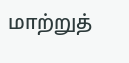மாற்றுத்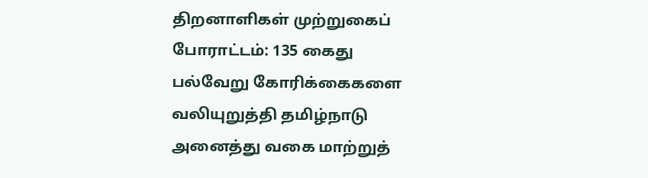திறனாளிகள் முற்றுகைப் போராட்டம்: 135 கைது
பல்வேறு கோரிக்கைகளை வலியுறுத்தி தமிழ்நாடு அனைத்து வகை மாற்றுத்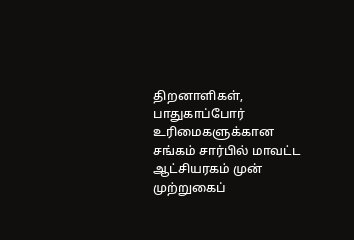திறனாளிகள், பாதுகாப்போர் உரிமைகளுக்கான சங்கம் சார்பில் மாவட்ட ஆட்சியரகம் முன் முற்றுகைப்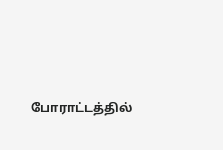போராட்டத்தில்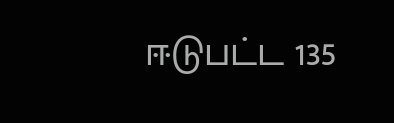ஈடுபட்ட 135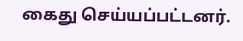கைது செய்யப்பட்டனர்.